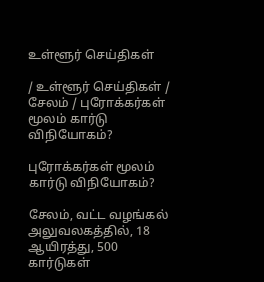உள்ளூர் செய்திகள்

/ உள்ளூர் செய்திகள் / சேலம் / புரோக்கர்கள் மூலம் கார்டு விநியோகம்?

புரோக்கர்கள் மூலம் கார்டு விநியோகம்?

சேலம், வட்ட வழங்கல் அலுவலகத்தில், 18 ஆயிரத்து, 500 கார்டுகள்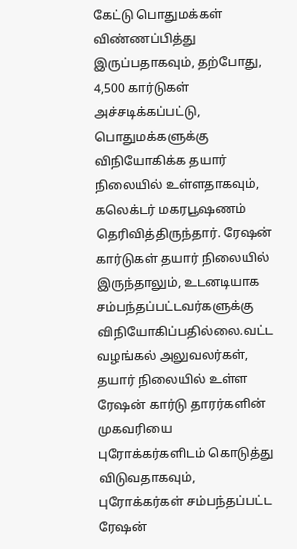கேட்டு பொதுமக்கள் விண்ணப்பித்து இருப்பதாகவும், தற்போது, 4,500 கார்டுகள் அச்சடிக்கப்பட்டு, பொதுமக்களுக்கு விநியோகிக்க தயார் நிலையில் உள்ளதாகவும், கலெக்டர் மகரபூஷணம் தெரிவித்திருந்தார். ரேஷன் கார்டுகள் தயார் நிலையில் இருந்தாலும், உடனடியாக சம்பந்தப்பட்டவர்களுக்கு விநியோகிப்பதில்லை.வட்ட வழங்கல் அலுவலர்கள், தயார் நிலையில் உள்ள ரேஷன் கார்டு தாரர்களின் முகவரியை புரோக்கர்களிடம் கொடுத்து விடுவதாகவும், புரோக்கர்கள் சம்பந்தப்பட்ட ரேஷன்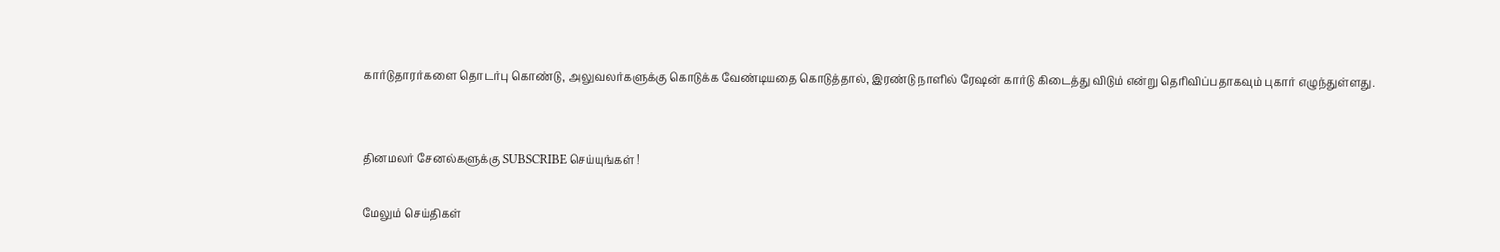கார்டுதாரர்களை தொடர்பு கொண்டு, அலுவலர்களுக்கு கொடுக்க வேண்டியதை கொடுத்தால், இரண்டு நாளில் ரேஷன் கார்டு கிடைத்து விடும் என்று தெரிவிப்பதாகவும் புகார் எழுந்துள்ளது.


தினமலர் சேனல்களுக்கு SUBSCRIBE செய்யுங்கள் !

மேலும் செய்திகள்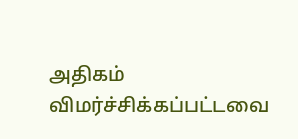அதிகம் விமர்ச்சிக்கப்பட்டவை